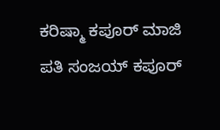ಕರಿಷ್ಮಾ ಕಪೂರ್ ಮಾಜಿ ಪತಿ ಸಂಜಯ್ ಕಪೂರ್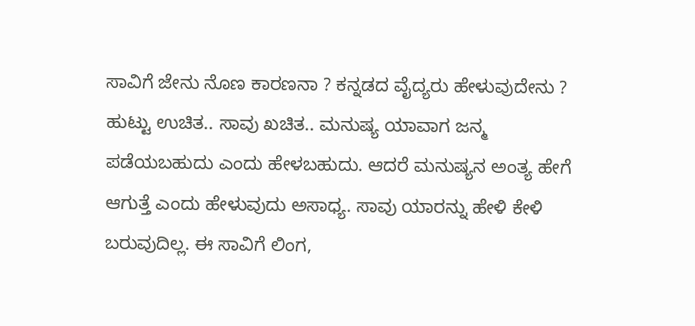ಸಾವಿಗೆ ಜೇನು ನೊಣ ಕಾರಣನಾ ? ಕನ್ನಡದ ವೈದ್ಯರು ಹೇಳುವುದೇನು ?
ಹುಟ್ಟು ಉಚಿತ.. ಸಾವು ಖಚಿತ.. ಮನುಷ್ಯ ಯಾವಾಗ ಜನ್ಮ ಪಡೆಯಬಹುದು ಎಂದು ಹೇಳಬಹುದು. ಆದರೆ ಮನುಷ್ಯನ ಅಂತ್ಯ ಹೇಗೆ ಆಗುತ್ತೆ ಎಂದು ಹೇಳುವುದು ಅಸಾಧ್ಯ. ಸಾವು ಯಾರನ್ನು ಹೇಳಿ ಕೇಳಿ ಬರುವುದಿಲ್ಲ. ಈ ಸಾವಿಗೆ ಲಿಂಗ,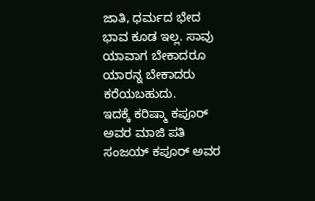ಜಾತಿ, ಧರ್ಮದ ಭೇದ ಭಾವ ಕೂಡ ಇಲ್ಲ. ಸಾವು ಯಾವಾಗ ಬೇಕಾದರೂ ಯಾರನ್ನ ಬೇಕಾದರು ಕರೆಯಬಹುದು.
ಇದಕ್ಕೆ ಕರಿಷ್ಮಾ ಕಪೂರ್ ಅವರ ಮಾಜಿ ಪತಿ ಸಂಜಯ್ ಕಪೂರ್ ಅವರ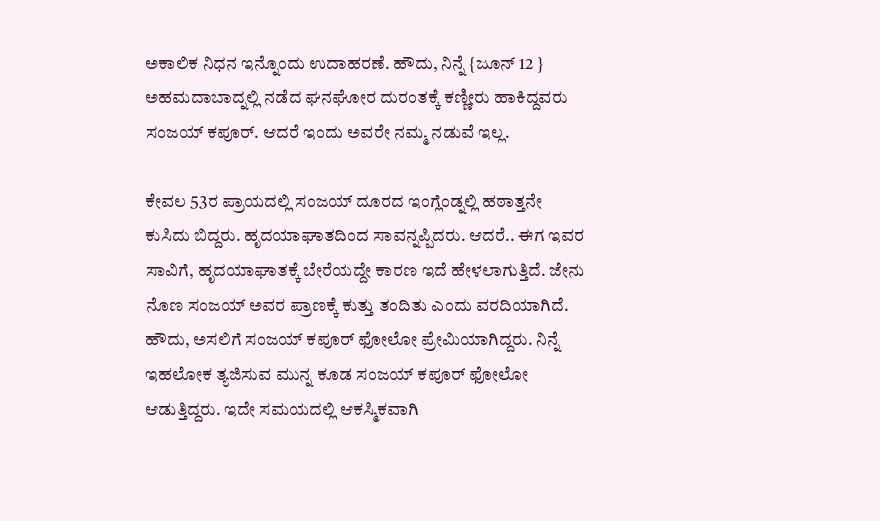ಅಕಾಲಿಕ ನಿಧನ ಇನ್ನೊಂದು ಉದಾಹರಣೆ. ಹೌದು, ನಿನ್ನೆ {ಜೂನ್ 12 } ಅಹಮದಾಬಾದ್ನಲ್ಲಿ ನಡೆದ ಘನಘೋರ ದುರಂತಕ್ಕೆ ಕಣ್ಣೀರು ಹಾಕಿದ್ದವರು ಸಂಜಯ್ ಕಪೂರ್. ಆದರೆ ಇಂದು ಅವರೇ ನಮ್ಮ ನಡುವೆ ಇಲ್ಲ.

ಕೇವಲ 53ರ ಪ್ರಾಯದಲ್ಲಿ ಸಂಜಯ್ ದೂರದ ಇಂಗ್ಲೆಂಡ್ನಲ್ಲಿ ಹಠಾತ್ತನೇ ಕುಸಿದು ಬಿದ್ದರು. ಹೃದಯಾಘಾತದಿಂದ ಸಾವನ್ನಪ್ಪಿದರು. ಆದರೆ.. ಈಗ ಇವರ ಸಾವಿಗೆ, ಹೃದಯಾಘಾತಕ್ಕೆ ಬೇರೆಯದ್ದೇ ಕಾರಣ ಇದೆ ಹೇಳಲಾಗುತ್ತಿದೆ. ಜೇನು ನೊಣ ಸಂಜಯ್ ಅವರ ಪ್ರಾಣಕ್ಕೆ ಕುತ್ತು ತಂದಿತು ಎಂದು ವರದಿಯಾಗಿದೆ.
ಹೌದು, ಅಸಲಿಗೆ ಸಂಜಯ್ ಕಪೂರ್ ಫೋಲೋ ಪ್ರೇಮಿಯಾಗಿದ್ದರು. ನಿನ್ನೆ ಇಹಲೋಕ ತ್ಯಜಿಸುವ ಮುನ್ನ ಕೂಡ ಸಂಜಯ್ ಕಪೂರ್ ಫೋಲೋ ಆಡುತ್ತಿದ್ದರು. ಇದೇ ಸಮಯದಲ್ಲಿ ಆಕಸ್ಮಿಕವಾಗಿ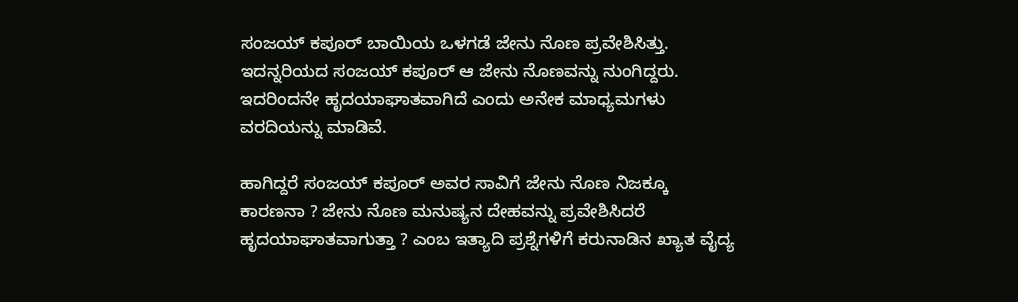ಸಂಜಯ್ ಕಪೂರ್ ಬಾಯಿಯ ಒಳಗಡೆ ಜೇನು ನೊಣ ಪ್ರವೇಶಿಸಿತ್ತು. ಇದನ್ನರಿಯದ ಸಂಜಯ್ ಕಪೂರ್ ಆ ಜೇನು ನೊಣವನ್ನು ನುಂಗಿದ್ದರು. ಇದರಿಂದನೇ ಹೃದಯಾಘಾತವಾಗಿದೆ ಎಂದು ಅನೇಕ ಮಾಧ್ಯಮಗಳು ವರದಿಯನ್ನು ಮಾಡಿವೆ.

ಹಾಗಿದ್ದರೆ ಸಂಜಯ್ ಕಪೂರ್ ಅವರ ಸಾವಿಗೆ ಜೇನು ನೊಣ ನಿಜಕ್ಕೂ ಕಾರಣನಾ ? ಜೇನು ನೊಣ ಮನುಷ್ಯನ ದೇಹವನ್ನು ಪ್ರವೇಶಿಸಿದರೆ ಹೃದಯಾಘಾತವಾಗುತ್ತಾ ? ಎಂಬ ಇತ್ಯಾದಿ ಪ್ರಶ್ನೆಗಳಿಗೆ ಕರುನಾಡಿನ ಖ್ಯಾತ ವೈದ್ಯ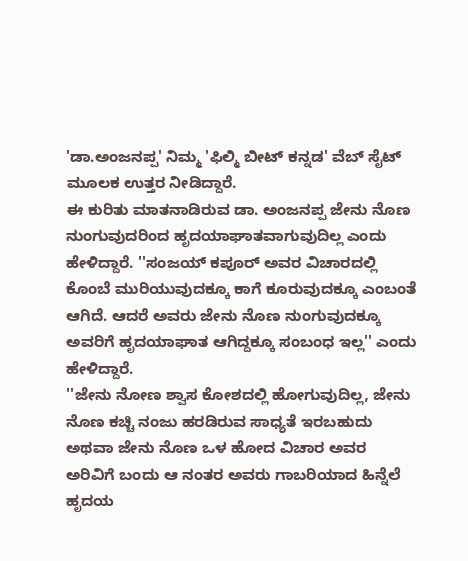'ಡಾ.ಅಂಜನಪ್ಪ' ನಿಮ್ಮ 'ಫಿಲ್ಮಿ ಬೀಟ್ ಕನ್ನಡ' ವೆಬ್ ಸೈಟ್ ಮೂಲಕ ಉತ್ತರ ನೀಡಿದ್ದಾರೆ.
ಈ ಕುರಿತು ಮಾತನಾಡಿರುವ ಡಾ. ಅಂಜನಪ್ಪ ಜೇನು ನೊಣ ನುಂಗುವುದರಿಂದ ಹೃದಯಾಘಾತವಾಗುವುದಿಲ್ಲ ಎಂದು ಹೇಳಿದ್ದಾರೆ. ''ಸಂಜಯ್ ಕಪೂರ್ ಅವರ ವಿಚಾರದಲ್ಲಿ ಕೊಂಬೆ ಮುರಿಯುವುದಕ್ಕೂ ಕಾಗೆ ಕೂರುವುದಕ್ಕೂ ಎಂಬಂತೆ ಆಗಿದೆ. ಆದರೆ ಅವರು ಜೇನು ನೊಣ ನುಂಗುವುದಕ್ಕೂ ಅವರಿಗೆ ಹೃದಯಾಘಾತ ಆಗಿದ್ದಕ್ಕೂ ಸಂಬಂಧ ಇಲ್ಲ'' ಎಂದು ಹೇಳಿದ್ದಾರೆ.
''ಜೇನು ನೋಣ ಶ್ವಾಸ ಕೋಶದಲ್ಲಿ ಹೋಗುವುದಿಲ್ಲ, ಜೇನು ನೊಣ ಕಚ್ಚಿ ನಂಜು ಹರಡಿರುವ ಸಾಧ್ಯತೆ ಇರಬಹುದು ಅಥವಾ ಜೇನು ನೊಣ ಒಳ ಹೋದ ವಿಚಾರ ಅವರ ಅರಿವಿಗೆ ಬಂದು ಆ ನಂತರ ಅವರು ಗಾಬರಿಯಾದ ಹಿನ್ನೆಲೆ ಹೃದಯ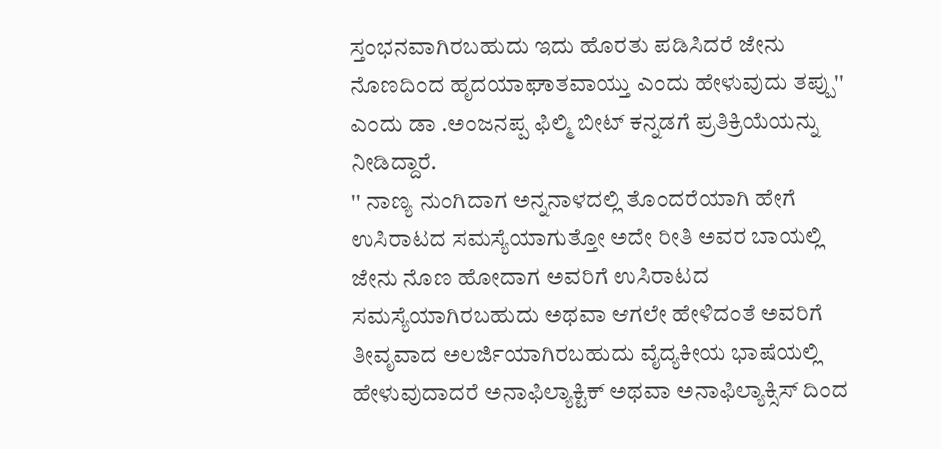ಸ್ತಂಭನವಾಗಿರಬಹುದು ಇದು ಹೊರತು ಪಡಿಸಿದರೆ ಜೇನು ನೊಣದಿಂದ ಹೃದಯಾಘಾತವಾಯ್ತು ಎಂದು ಹೇಳುವುದು ತಪ್ಪು'' ಎಂದು ಡಾ .ಅಂಜನಪ್ಪ ಫಿಲ್ಮಿ ಬೀಟ್ ಕನ್ನಡಗೆ ಪ್ರತಿಕ್ರಿಯೆಯನ್ನು ನೀಡಿದ್ದಾರೆ.
'' ನಾಣ್ಯ ನುಂಗಿದಾಗ ಅನ್ನನಾಳದಲ್ಲಿ ತೊಂದರೆಯಾಗಿ ಹೇಗೆ ಉಸಿರಾಟದ ಸಮಸ್ಯೆಯಾಗುತ್ತೋ ಅದೇ ರೀತಿ ಅವರ ಬಾಯಲ್ಲಿ ಜೇನು ನೊಣ ಹೋದಾಗ ಅವರಿಗೆ ಉಸಿರಾಟದ ಸಮಸ್ಯೆಯಾಗಿರಬಹುದು ಅಥವಾ ಆಗಲೇ ಹೇಳಿದಂತೆ ಅವರಿಗೆ ತೀವೃವಾದ ಅಲರ್ಜಿಯಾಗಿರಬಹುದು ವೈದ್ಯಕೀಯ ಭಾಷೆಯಲ್ಲಿ ಹೇಳುವುದಾದರೆ ಅನಾಫಿಲ್ಯಾಕ್ಟಿಕ್ ಅಥವಾ ಅನಾಫಿಲ್ಯಾಕ್ಸಿಸ್ ದಿಂದ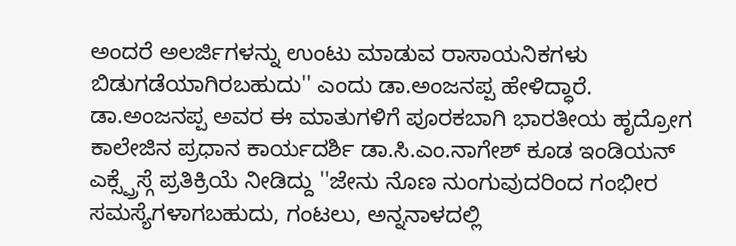ಅಂದರೆ ಅಲರ್ಜಿಗಳನ್ನು ಉಂಟು ಮಾಡುವ ರಾಸಾಯನಿಕಗಳು ಬಿಡುಗಡೆಯಾಗಿರಬಹುದು'' ಎಂದು ಡಾ.ಅಂಜನಪ್ಪ ಹೇಳಿದ್ಧಾರೆ.
ಡಾ.ಅಂಜನಪ್ಪ ಅವರ ಈ ಮಾತುಗಳಿಗೆ ಪೂರಕಬಾಗಿ ಭಾರತೀಯ ಹೃದ್ರೋಗ ಕಾಲೇಜಿನ ಪ್ರಧಾನ ಕಾರ್ಯದರ್ಶಿ ಡಾ.ಸಿ.ಎಂ.ನಾಗೇಶ್ ಕೂಡ ಇಂಡಿಯನ್ ಎಕ್ಸ್ಪ್ರೆಸ್ಗೆ ಪ್ರತಿಕ್ರಿಯೆ ನೀಡಿದ್ದು ''ಜೇನು ನೊಣ ನುಂಗುವುದರಿಂದ ಗಂಭೀರ ಸಮಸ್ಯೆಗಳಾಗಬಹುದು, ಗಂಟಲು, ಅನ್ನನಾಳದಲ್ಲಿ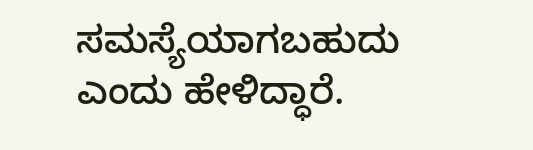ಸಮಸ್ಯೆಯಾಗಬಹುದು ಎಂದು ಹೇಳಿದ್ಧಾರೆ.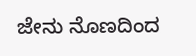ಜೇನು ನೊಣದಿಂದ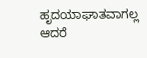ಹೃದಯಾಘಾತವಾಗಲ್ಲ ಆದರೆ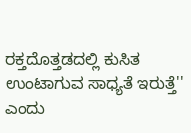ರಕ್ತದೊತ್ತಡದಲ್ಲಿ ಕುಸಿತ ಉಂಟಾಗುವ ಸಾಧ್ಯತೆ ಇರುತ್ತೆ'' ಎಂದು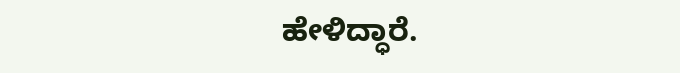ಹೇಳಿದ್ಧಾರೆ.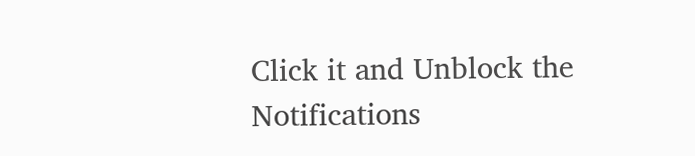Click it and Unblock the Notifications